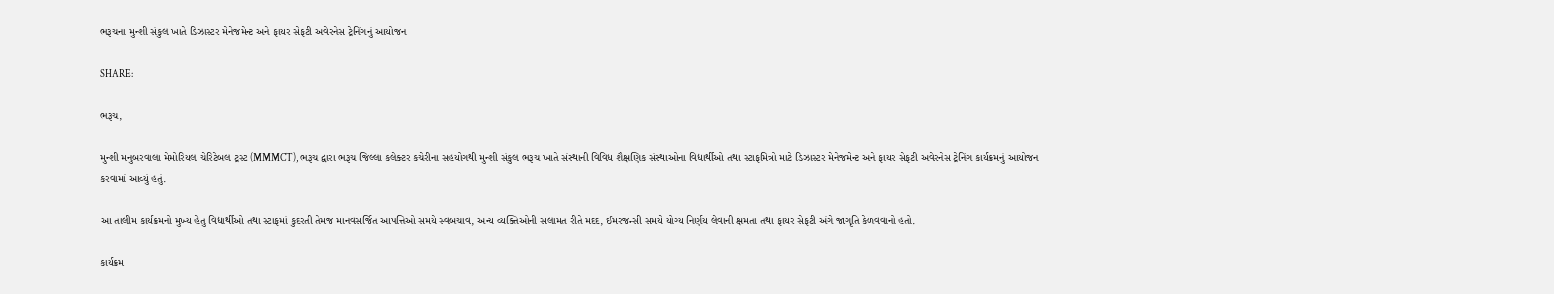ભરૂચના મુન્શી સંકુલ ખાતે ડિઝાસ્ટર મેનેજમેન્ટ અને ફાયર સેફટી અવેરનેસ ટ્રેનિંગનું આયોજન

SHARE:

ભરૂચ,

મુન્શી મનુબરવાલા મેમોરિયલ ચેરિટેબલ ટ્રસ્ટ (MMMCT), ભરૂચ દ્વારા ભરૂચ જિલ્લા કલેક્ટર કચેરીના સહયોગથી મુન્શી સંકુલ ભરૂચ ખાતે સંસ્થાની વિવિધ શૈક્ષણિક સંસ્થાઓના વિદ્યાર્થીઓ તથા સ્ટાફમિત્રો માટે ડિઝાસ્ટર મેનેજમેન્ટ અને ફાયર સેફટી અવેરનેસ ટ્રેનિંગ કાર્યક્રમનું આયોજન કરવામાં આવ્યું હતું.

આ તાલીમ કાર્યક્રમનો મુખ્ય હેતુ વિદ્યાર્થીઓ તથા સ્ટાફમાં કુદરતી તેમજ માનવસર્જિત આપત્તિઓ સમયે સ્વબચાવ, અન્ય વ્યક્તિઓની સલામત રીતે મદદ, ઈમરજન્સી સમયે યોગ્ય નિર્ણય લેવાની ક્ષમતા તથા ફાયર સેફટી અંગે જાગૃતિ કેળવવાનો હતો.

કાર્યક્રમ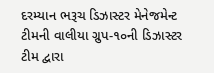દરમ્યાન ભરૂચ ડિઝાસ્ટર મેનેજમેન્ટ ટીમની વાલીયા ગ્રુપ-૧૦ની ડિઝાસ્ટર ટીમ દ્વારા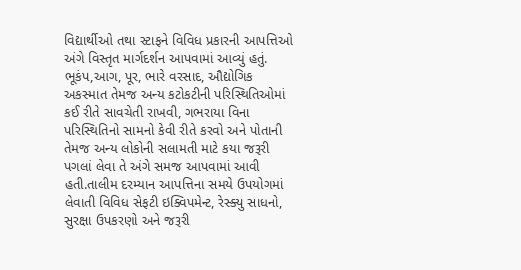વિદ્યાર્થીઓ તથા સ્ટાફને વિવિધ પ્રકારની આપત્તિઓ અંગે વિસ્તૃત માર્ગદર્શન આપવામાં આવ્યું હતું. ભૂકંપ,આગ, પૂર, ભારે વરસાદ, ઔદ્યોગિક અકસ્માત તેમજ અન્ય કટોકટીની પરિસ્થિતિઓમાં કઈ રીતે સાવચેતી રાખવી, ગભરાયા વિના પરિસ્થિતિનો સામનો કેવી રીતે કરવો અને પોતાની તેમજ અન્ય લોકોની સલામતી માટે કયા જરૂરી પગલાં લેવા તે અંગે સમજ આપવામાં આવી હતી.તાલીમ દરમ્યાન આપત્તિના સમયે ઉપયોગમાં લેવાતી વિવિધ સેફટી ઇક્વિપમેન્ટ, રેસ્ક્યુ સાધનો, સુરક્ષા ઉપકરણો અને જરૂરી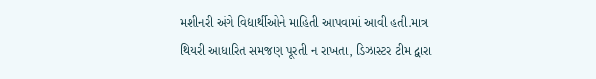મશીનરી અંગે વિદ્યાર્થીઓને માહિતી આપવામાં આવી હતી.માત્ર થિયરી આધારિત સમજણ પૂરતી ન રાખતા, ડિઝાસ્ટર ટીમ દ્વારા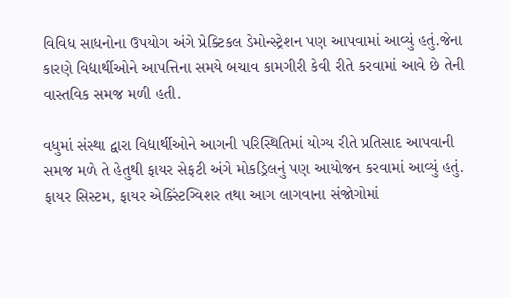વિવિધ સાધનોના ઉપયોગ અંગે પ્રેક્ટિકલ ડેમોન્સ્ટ્રેશન પણ આપવામાં આવ્યું હતું.જેના કારણે વિદ્યાર્થીઓને આપત્તિના સમયે બચાવ કામગીરી કેવી રીતે કરવામાં આવે છે તેની વાસ્તવિક સમજ મળી હતી.

વધુમાં સંસ્થા દ્વારા વિદ્યાર્થીઓને આગની પરિસ્થિતિમાં યોગ્ય રીતે પ્રતિસાદ આપવાની સમજ મળે તે હેતુથી ફાયર સેફટી અંગે મોકડ્રિલનું પણ આયોજન કરવામાં આવ્યું હતું. ફાયર સિસ્ટમ, ફાયર એક્સ્ટિંગ્વિશર તથા આગ લાગવાના સંજોગોમાં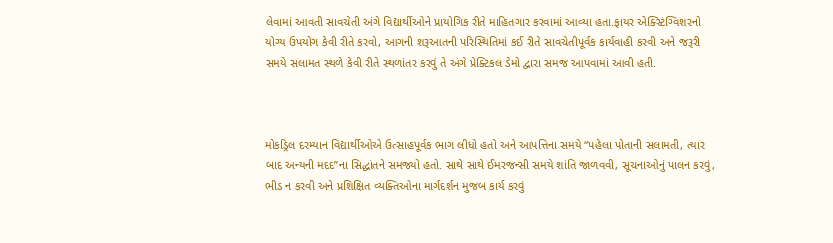લેવામાં આવતી સાવચેતી અંગે વિદ્યાર્થીઓને પ્રાયોગિક રીતે માહિતગાર કરવામાં આવ્યા હતા.ફાયર એક્સ્ટિંગ્વિશરનો યોગ્ય ઉપયોગ કેવી રીતે કરવો, આગની શરૂઆતની પરિસ્થિતિમાં કઈ રીતે સાવચેતીપૂર્વક કાર્યવાહી કરવી અને જરૂરી સમયે સલામત સ્થળે કેવી રીતે સ્થળાંતર કરવું તે અંગે પ્રેક્ટિકલ ડેમો દ્વારા સમજ આપવામાં આવી હતી.



મોકડ્રિલ દરમ્યાન વિદ્યાર્થીઓએ ઉત્સાહપૂર્વક ભાગ લીધો હતો અને આપત્તિના સમયે “પહેલા પોતાની સલામતી, ત્યાર બાદ અન્યની મદદ”ના સિદ્ધાંતને સમજ્યો હતો. સાથે સાથે ઈમરજન્સી સમયે શાંતિ જાળવવી, સૂચનાઓનું પાલન કરવું, ભીડ ન કરવી અને પ્રશિક્ષિત વ્યક્તિઓના માર્ગદર્શન મુજબ કાર્ય કરવું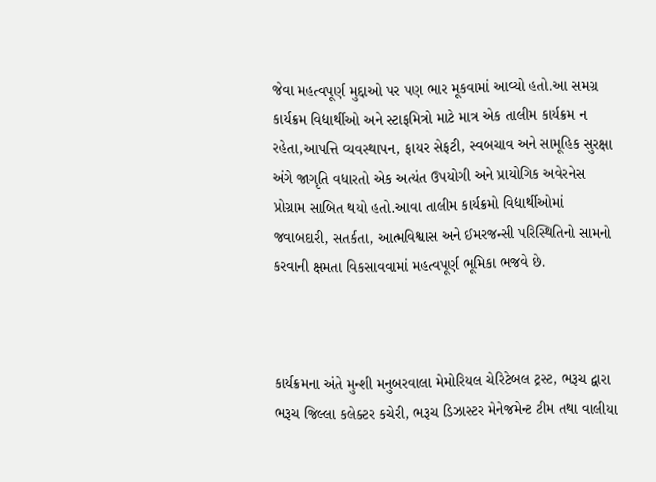જેવા મહત્વપૂર્ણ મુદ્દાઓ પર પણ ભાર મૂકવામાં આવ્યો હતો.આ સમગ્ર કાર્યક્રમ વિદ્યાર્થીઓ અને સ્ટાફમિત્રો માટે માત્ર એક તાલીમ કાર્યક્રમ ન રહેતા,આપત્તિ વ્યવસ્થાપન, ફાયર સેફટી, સ્વબચાવ અને સામૂહિક સુરક્ષા અંગે જાગૃતિ વધારતો એક અત્યંત ઉપયોગી અને પ્રાયોગિક અવેરનેસ પ્રોગ્રામ સાબિત થયો હતો.આવા તાલીમ કાર્યક્રમો વિદ્યાર્થીઓમાં જવાબદારી, સતર્કતા, આત્મવિશ્વાસ અને ઈમરજન્સી પરિસ્થિતિનો સામનો કરવાની ક્ષમતા વિકસાવવામાં મહત્વપૂર્ણ ભૂમિકા ભજવે છે.



કાર્યક્રમના અંતે મુન્શી મનુબરવાલા મેમોરિયલ ચેરિટેબલ ટ્રસ્ટ, ભરૂચ દ્વારા ભરૂચ જિલ્લા કલેક્ટર કચેરી, ભરૂચ ડિઝાસ્ટર મેનેજમેન્ટ ટીમ તથા વાલીયા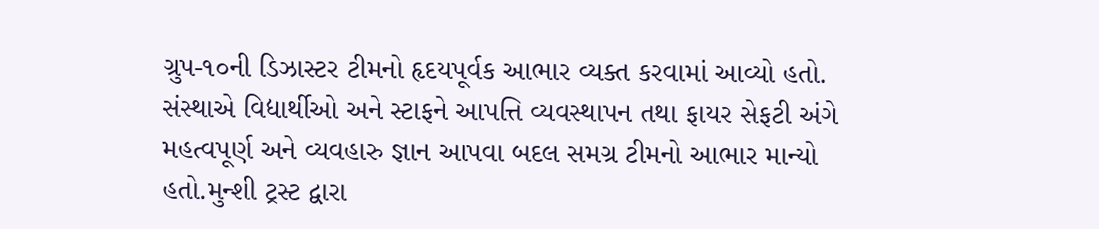ગ્રુપ-૧૦ની ડિઝાસ્ટર ટીમનો હૃદયપૂર્વક આભાર વ્યક્ત કરવામાં આવ્યો હતો. સંસ્થાએ વિદ્યાર્થીઓ અને સ્ટાફને આપત્તિ વ્યવસ્થાપન તથા ફાયર સેફટી અંગે મહત્વપૂર્ણ અને વ્યવહારુ જ્ઞાન આપવા બદલ સમગ્ર ટીમનો આભાર માન્યો હતો.મુન્શી ટ્રસ્ટ દ્વારા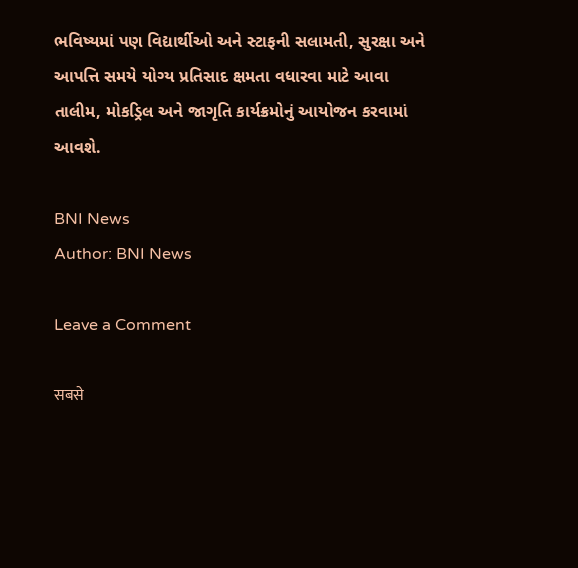ભવિષ્યમાં પણ વિદ્યાર્થીઓ અને સ્ટાફની સલામતી, સુરક્ષા અને આપત્તિ સમયે યોગ્ય પ્રતિસાદ ક્ષમતા વધારવા માટે આવા તાલીમ, મોકડ્રિલ અને જાગૃતિ કાર્યક્રમોનું આયોજન કરવામાં આવશે.

BNI News
Author: BNI News

Leave a Comment

सबसे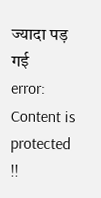ज्यादा पड़ गई
error: Content is protected !!